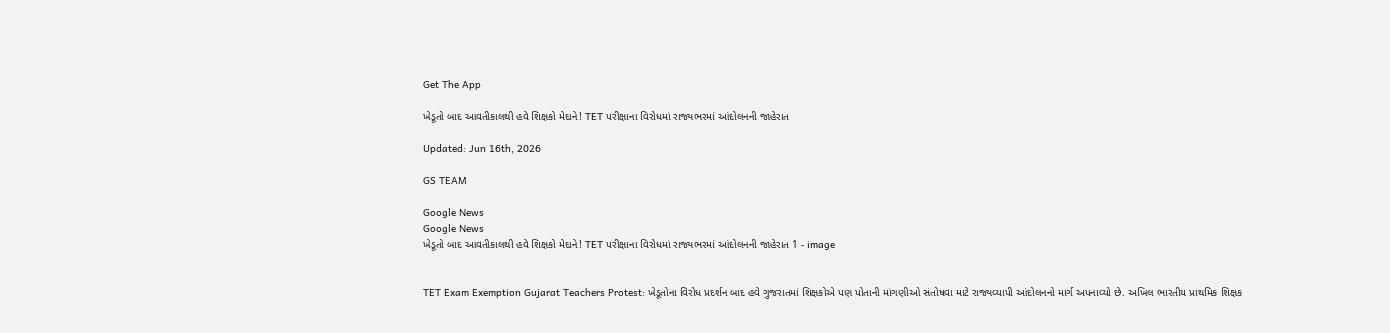Get The App

ખેડૂતો બાદ આવતીકાલથી હવે શિક્ષકો મેદાને! TET પરીક્ષાના વિરોધમાં રાજ્યભરમાં આંદોલનની જાહેરાત

Updated: Jun 16th, 2026

GS TEAM

Google News
Google News
ખેડૂતો બાદ આવતીકાલથી હવે શિક્ષકો મેદાને! TET પરીક્ષાના વિરોધમાં રાજ્યભરમાં આંદોલનની જાહેરાત 1 - image


TET Exam Exemption Gujarat Teachers Protest: ખેડૂતોના વિરોધ પ્રદર્શન બાદ હવે ગુજરાતમાં શિક્ષકોએ પણ પોતાની માંગણીઓ સંતોષવા માટે રાજ્યવ્યાપી આંદોલનનો માર્ગ અપનાવ્યો છે. અખિલ ભારતીય પ્રાથમિક શિક્ષક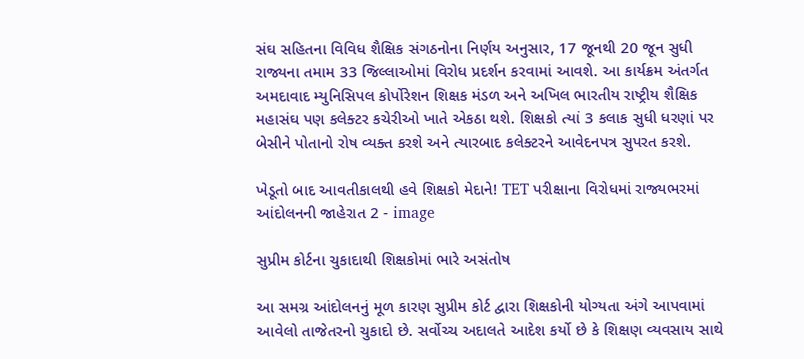સંઘ સહિતના વિવિધ શૈક્ષિક સંગઠનોના નિર્ણય અનુસાર, 17 જૂનથી 20 જૂન સુધી રાજ્યના તમામ 33 જિલ્લાઓમાં વિરોધ પ્રદર્શન કરવામાં આવશે. આ કાર્યક્રમ અંતર્ગત અમદાવાદ મ્યુનિસિપલ કોર્પોરેશન શિક્ષક મંડળ અને અખિલ ભારતીય રાષ્ટ્રીય શૈક્ષિક મહાસંઘ પણ કલેક્ટર કચેરીઓ ખાતે એકઠા થશે. શિક્ષકો ત્યાં 3 કલાક સુધી ધરણાં પર બેસીને પોતાનો રોષ વ્યક્ત કરશે અને ત્યારબાદ કલેક્ટરને આવેદનપત્ર સુપરત કરશે.

ખેડૂતો બાદ આવતીકાલથી હવે શિક્ષકો મેદાને! TET પરીક્ષાના વિરોધમાં રાજ્યભરમાં આંદોલનની જાહેરાત 2 - image

સુપ્રીમ કોર્ટના ચુકાદાથી શિક્ષકોમાં ભારે અસંતોષ

આ સમગ્ર આંદોલનનું મૂળ કારણ સુપ્રીમ કોર્ટ દ્વારા શિક્ષકોની યોગ્યતા અંગે આપવામાં આવેલો તાજેતરનો ચુકાદો છે. સર્વોચ્ચ અદાલતે આદેશ કર્યો છે કે શિક્ષણ વ્યવસાય સાથે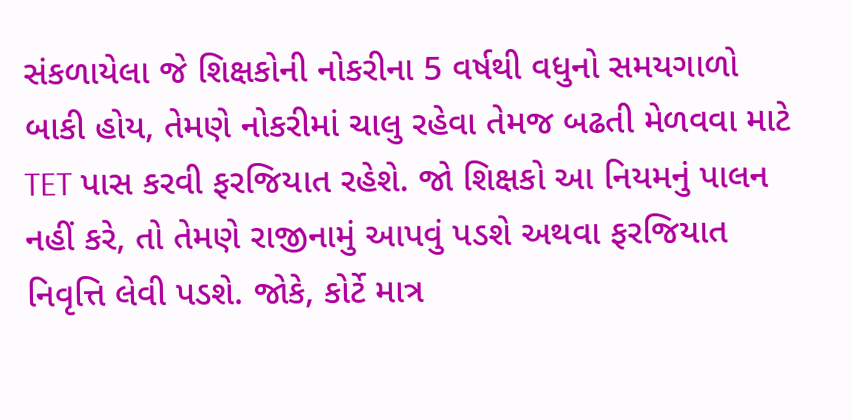સંકળાયેલા જે શિક્ષકોની નોકરીના 5 વર્ષથી વધુનો સમયગાળો બાકી હોય, તેમણે નોકરીમાં ચાલુ રહેવા તેમજ બઢતી મેળવવા માટે TET પાસ કરવી ફરજિયાત રહેશે. જો શિક્ષકો આ નિયમનું પાલન નહીં કરે, તો તેમણે રાજીનામું આપવું પડશે અથવા ફરજિયાત નિવૃત્તિ લેવી પડશે. જોકે, કોર્ટે માત્ર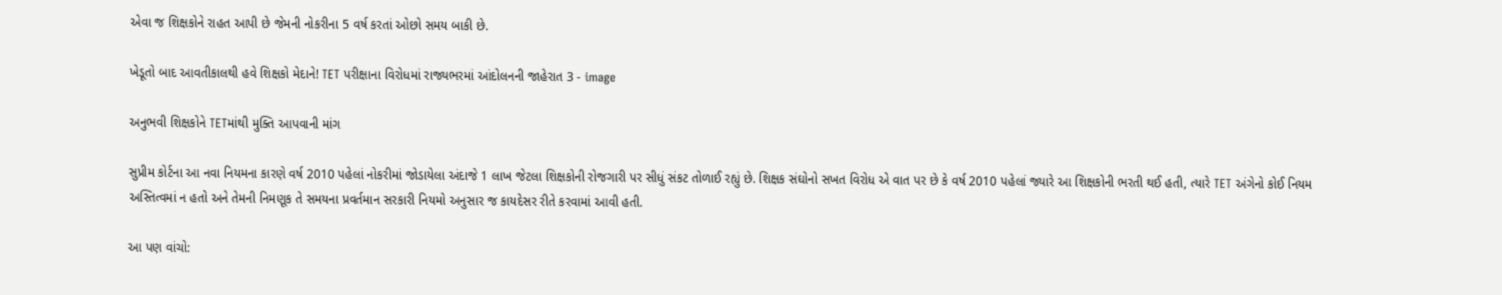એવા જ શિક્ષકોને રાહત આપી છે જેમની નોકરીના 5 વર્ષ કરતાં ઓછો સમય બાકી છે.

ખેડૂતો બાદ આવતીકાલથી હવે શિક્ષકો મેદાને! TET પરીક્ષાના વિરોધમાં રાજ્યભરમાં આંદોલનની જાહેરાત 3 - image

અનુભવી શિક્ષકોને TETમાંથી મુક્તિ આપવાની માંગ

સુપ્રીમ કોર્ટના આ નવા નિયમના કારણે વર્ષ 2010 પહેલાં નોકરીમાં જોડાયેલા અંદાજે 1 લાખ જેટલા શિક્ષકોની રોજગારી પર સીધું સંકટ તોળાઈ રહ્યું છે. શિક્ષક સંઘોનો સખત વિરોધ એ વાત પર છે કે વર્ષ 2010 પહેલાં જ્યારે આ શિક્ષકોની ભરતી થઈ હતી, ત્યારે TET અંગેનો કોઈ નિયમ અસ્તિત્વમાં ન હતો અને તેમની નિમણૂક તે સમયના પ્રવર્તમાન સરકારી નિયમો અનુસાર જ કાયદેસર રીતે કરવામાં આવી હતી.

આ પણ વાંચો: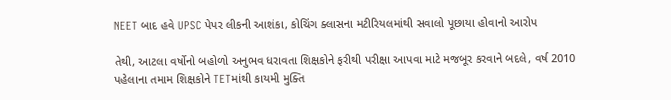NEET બાદ હવે UPSC પેપર લીકની આશંકા, કોચિંગ ક્લાસના મટીરિયલમાંથી સવાલો પૂછાયા હોવાનો આરોપ

તેથી, આટલા વર્ષોનો બહોળો અનુભવ ધરાવતા શિક્ષકોને ફરીથી પરીક્ષા આપવા માટે મજબૂર કરવાને બદલે, વર્ષ 2010 પહેલાના તમામ શિક્ષકોને TETમાંથી કાયમી મુક્તિ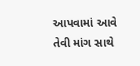આપવામાં આવે તેવી માંગ સાથે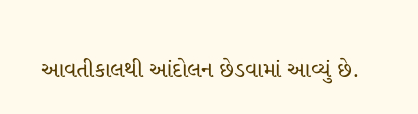આવતીકાલથી આંદોલન છેડવામાં આવ્યું છે.